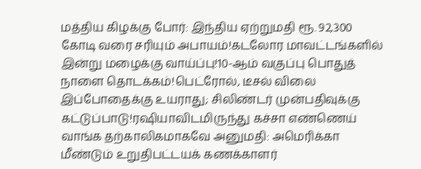மத்திய கிழக்கு போர்: இந்திய ஏற்றுமதி ரூ. 92,300 கோடி வரை சரியும் அபாயம்!கடலோர மாவட்டங்களில் இன்று மழைக்கு வாய்ப்பு!10-ஆம் வகுப்பு பொதுத் நாளை தொடக்கம்!பெட்ரோல், டீசல் விலை இப்போதைக்கு உயராது; சிலிண்டர் முன்பதிவுக்கு கட்டுப்பாடு!ரஷியாவிடமிருந்து கச்சா எண்ணெய் வாங்க தற்காலிகமாகவே அனுமதி: அமெரிக்கா மீண்டும் உறுதிபட்டயக் கணக்காளர்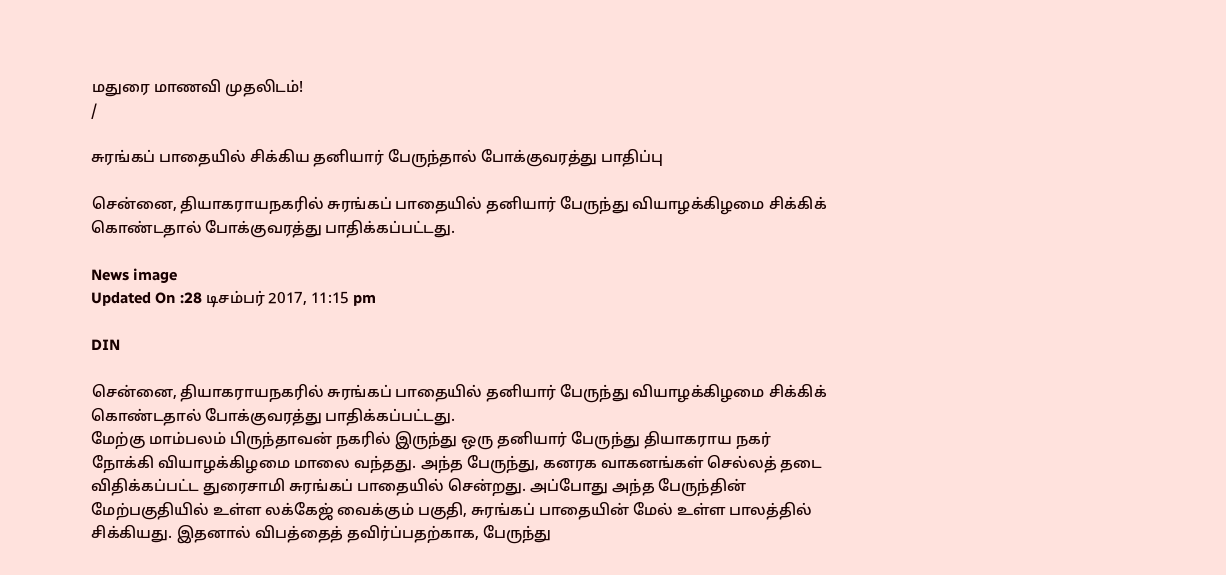மதுரை மாணவி முதலிடம்!
/

சுரங்கப் பாதையில் சிக்கிய தனியார் பேருந்தால் போக்குவரத்து பாதிப்பு

சென்னை, தியாகராயநகரில் சுரங்கப் பாதையில் தனியார் பேருந்து வியாழக்கிழமை சிக்கிக் கொண்டதால் போக்குவரத்து பாதிக்கப்பட்டது.

News image
Updated On :28 டிசம்பர் 2017, 11:15 pm

DIN

சென்னை, தியாகராயநகரில் சுரங்கப் பாதையில் தனியார் பேருந்து வியாழக்கிழமை சிக்கிக் கொண்டதால் போக்குவரத்து பாதிக்கப்பட்டது.
மேற்கு மாம்பலம் பிருந்தாவன் நகரில் இருந்து ஒரு தனியார் பேருந்து தியாகராய நகர் நோக்கி வியாழக்கிழமை மாலை வந்தது. அந்த பேருந்து, கனரக வாகனங்கள் செல்லத் தடை விதிக்கப்பட்ட துரைசாமி சுரங்கப் பாதையில் சென்றது. அப்போது அந்த பேருந்தின் மேற்பகுதியில் உள்ள லக்கேஜ் வைக்கும் பகுதி, சுரங்கப் பாதையின் மேல் உள்ள பாலத்தில் சிக்கியது. இதனால் விபத்தைத் தவிர்ப்பதற்காக, பேருந்து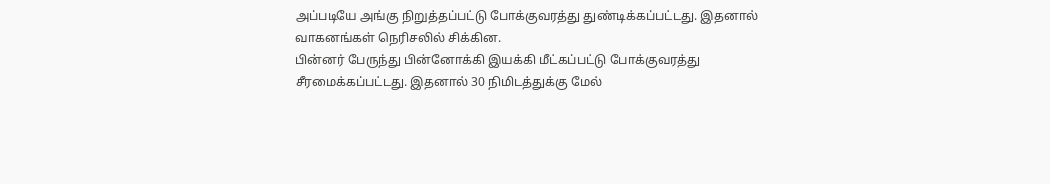அப்படியே அங்கு நிறுத்தப்பட்டு போக்குவரத்து துண்டிக்கப்பட்டது. இதனால் வாகனங்கள் நெரிசலில் சிக்கின.
பின்னர் பேருந்து பின்னோக்கி இயக்கி மீட்கப்பட்டு போக்குவரத்து சீரமைக்கப்பட்டது. இதனால் 30 நிமிடத்துக்கு மேல்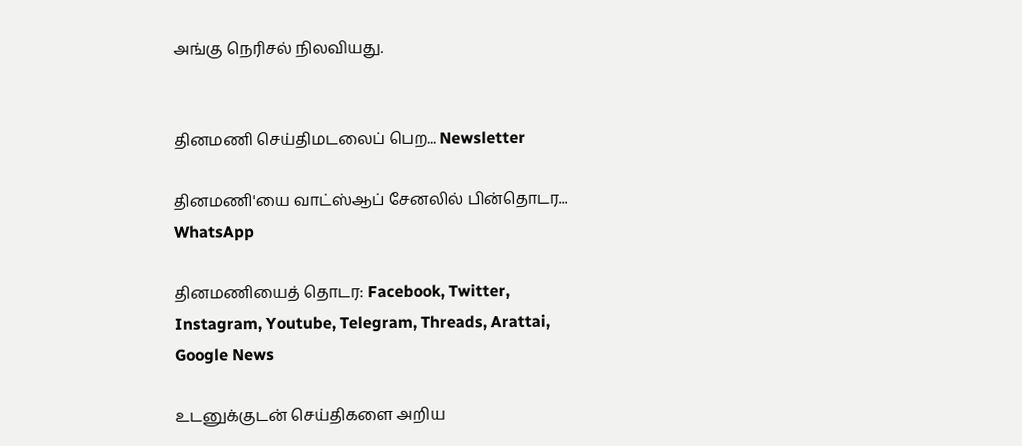அங்கு நெரிசல் நிலவியது.


தினமணி செய்திமடலைப் பெற... Newsletter

தினமணி'யை வாட்ஸ்ஆப் சேனலில் பின்தொடர... WhatsApp

தினமணியைத் தொடர: Facebook, Twitter, Instagram, Youtube, Telegram, Threads, Arattai, Google News

உடனுக்குடன் செய்திகளை அறிய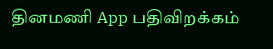தினமணி App பதிவிறக்கம்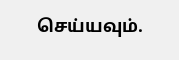செய்யவும்.